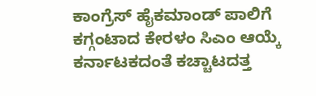ಕಾಂಗ್ರೆಸ್ ಹೈಕಮಾಂಡ್ ಪಾಲಿಗೆ ಕಗ್ಗಂಟಾದ ಕೇರಳಂ ಸಿಎಂ ಆಯ್ಕೆ
ಕರ್ನಾಟಕದಂತೆ ಕಚ್ಚಾಟದತ್ತ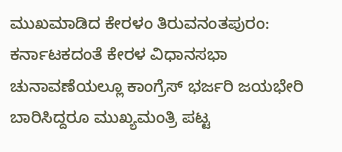ಮುಖಮಾಡಿದ ಕೇರಳಂ ತಿರುವನಂತಪುರಂ: ಕರ್ನಾಟಕದಂತೆ ಕೇರಳ ವಿಧಾನಸಭಾ ಚುನಾವಣೆಯಲ್ಲೂ ಕಾಂಗ್ರೆಸ್ ಭರ್ಜರಿ ಜಯಭೇರಿ ಬಾರಿಸಿದ್ದರೂ ಮುಖ್ಯಮಂತ್ರಿ ಪಟ್ಟ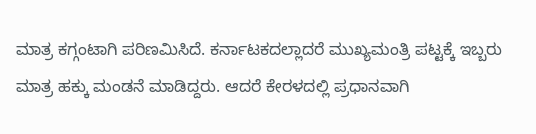ಮಾತ್ರ ಕಗ್ಗಂಟಾಗಿ ಪರಿಣಮಿಸಿದೆ. ಕರ್ನಾಟಕದಲ್ಲಾದರೆ ಮುಖ್ಯಮಂತ್ರಿ ಪಟ್ಟಕ್ಕೆ ಇಬ್ಬರು ಮಾತ್ರ ಹಕ್ಕು ಮಂಡನೆ ಮಾಡಿದ್ದರು. ಆದರೆ ಕೇರಳದಲ್ಲಿ ಪ್ರಧಾನವಾಗಿ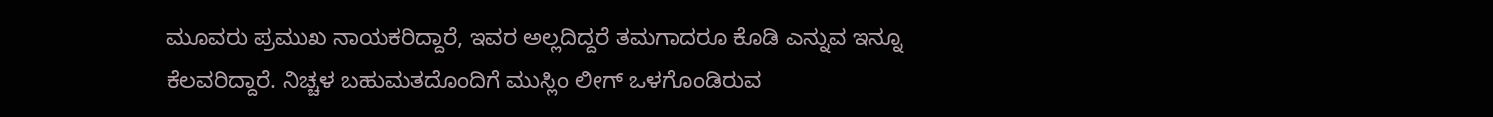ಮೂವರು ಪ್ರಮುಖ ನಾಯಕರಿದ್ದಾರೆ, ಇವರ ಅಲ್ಲದಿದ್ದರೆ ತಮಗಾದರೂ ಕೊಡಿ ಎನ್ನುವ ಇನ್ನೂ ಕೆಲವರಿದ್ದಾರೆ. ನಿಚ್ಚಳ ಬಹುಮತದೊಂದಿಗೆ ಮುಸ್ಲಿಂ ಲೀಗ್ ಒಳಗೊಂಡಿರುವ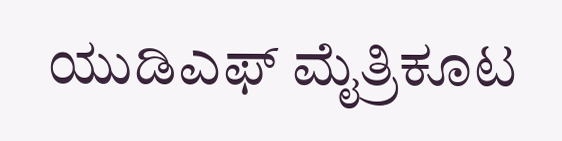ಯುಡಿಎಫ್ ಮೈತ್ರಿಕೂಟ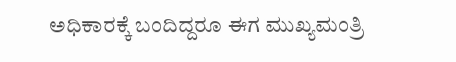ಅಧಿಕಾರಕ್ಕೆ ಬಂದಿದ್ದರೂ ಈಗ ಮುಖ್ಯಮಂತ್ರಿ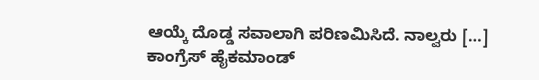ಆಯ್ಕೆ ದೊಡ್ಡ ಸವಾಲಾಗಿ ಪರಿಣಮಿಸಿದೆ. ನಾಲ್ವರು […]
ಕಾಂಗ್ರೆಸ್ ಹೈಕಮಾಂಡ್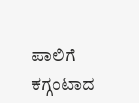ಪಾಲಿಗೆ ಕಗ್ಗಂಟಾದ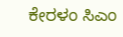ಕೇರಳಂ ಸಿಎಂ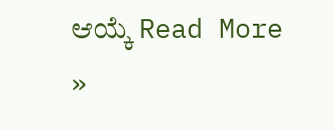ಆಯ್ಕೆ Read More »